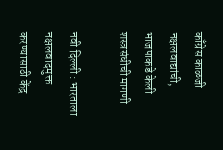काँग्रेस काळजी नक्षलवाद्यांची, भाजपाकडे केली शस्त्रसंधीची मागणी

नवी दिल्ली : भारताला नक्षलवादमुक्त करण्यासाठी केंद्र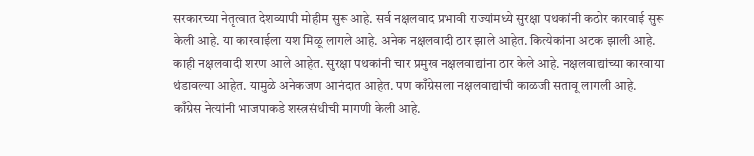सरकारच्या नेतृत्वात देशव्यापी मोहीम सुरू आहे. सर्व नक्षलवाद प्रभावी राज्यांमध्ये सुरक्षा पथकांनी कठोर कारवाई सुरू केली आहे. या कारवाईला यश मिळू लागले आहे. अनेक नक्षलवादी ठार झाले आहेत. कित्येकांना अटक झाली आहे. काही नक्षलवादी शरण आले आहेत. सुरक्षा पथकांनी चार प्रमुख नक्षलवाद्यांना ठार केले आहे. नक्षलवाद्यांच्या कारवाया थंडावल्या आहेत. यामुळे अनेकजण आनंदात आहेत. पण काँग्रेसला नक्षलवाद्यांची काळजी सतावू लागली आहे. काँग्रेस नेत्यांनी भाजपाकडे शस्त्रसंधीची मागणी केली आहे.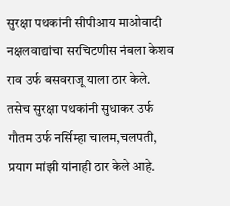सुरक्षा पथकांनी सीपीआय माओवादी नक्षलवाद्यांचा सरचिटणीस नंबला केशव राव उर्फ बसवराजू याला ठार केले. तसेच सुरक्षा पथकांनी सुधाकर उर्फ गौतम उर्फ नर्सिम्हा चालम,चलपती, प्रयाग मांझी यांनाही ठार केले आहे.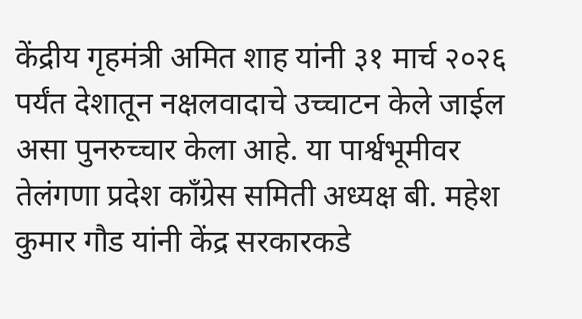केंद्रीय गृहमंत्री अमित शाह यांनी ३१ मार्च २०२६ पर्यंत देशातून नक्षलवादाचे उच्चाटन केले जाईल असा पुनरुच्चार केला आहे. या पार्श्वभूमीवर तेलंगणा प्रदेश काँग्रेस समिती अध्यक्ष बी. महेश कुमार गौड यांनी केंद्र सरकारकडे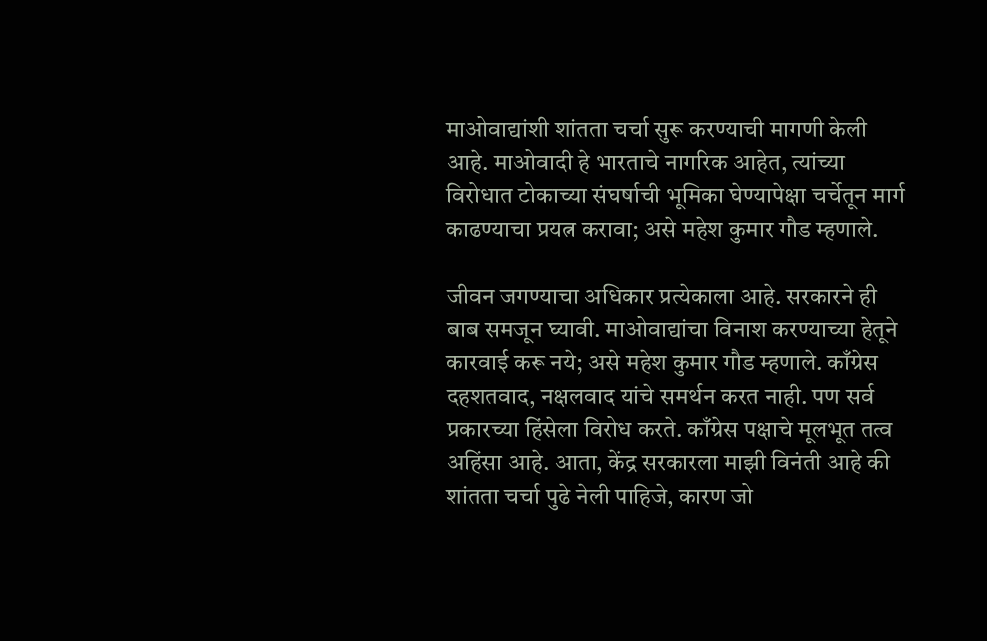माओवाद्यांशी शांतता चर्चा सुरू करण्याची मागणी केली आहे. माओवादी हे भारताचे नागरिक आहेत, त्यांच्या विरोधात टोकाच्या संघर्षाची भूमिका घेण्यापेक्षा चर्चेतून मार्ग काढण्याचा प्रयत्न करावा; असे महेश कुमार गौड म्हणाले.

जीवन जगण्याचा अधिकार प्रत्येकाला आहे. सरकारने ही बाब समजून घ्यावी. माओवाद्यांचा विनाश करण्याच्या हेतूने कारवाई करू नये; असे महेश कुमार गौड म्हणाले. काँग्रेस दहशतवाद, नक्षलवाद यांचे समर्थन करत नाही. पण सर्व प्रकारच्या हिंसेला विरोध करते. काँग्रेस पक्षाचे मूलभूत तत्व अहिंसा आहे. आता, केंद्र सरकारला माझी विनंती आहे की शांतता चर्चा पुढे नेली पाहिजे, कारण जो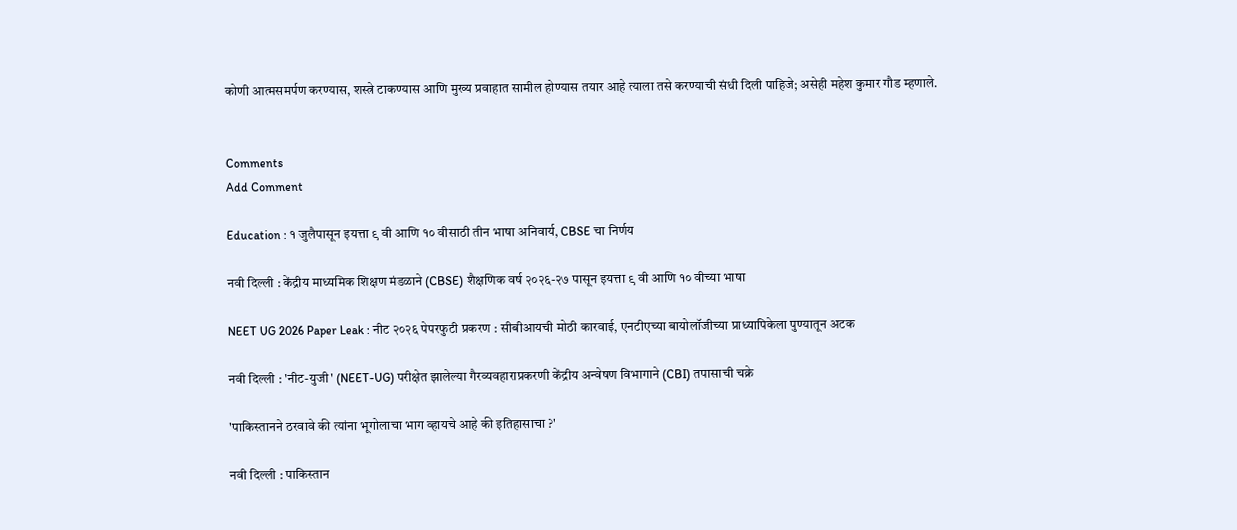कोणी आत्मसमर्पण करण्यास, शस्त्रे टाकण्यास आणि मुख्य प्रवाहात सामील होण्यास तयार आहे त्याला तसे करण्याची संधी दिली पाहिजे; असेही महेश कुमार गौड म्हणाले.


Comments
Add Comment

Education : १ जुलैपासून इयत्ता ९ वी आणि १० वीसाठी तीन भाषा अनिवार्य, CBSE चा निर्णय

नवी दिल्ली : केंद्रीय माध्यमिक शिक्षण मंडळाने (CBSE) शैक्षणिक वर्ष २०२६-२७ पासून इयत्ता ९ वी आणि १० वीच्या भाषा

NEET UG 2026 Paper Leak : नीट २०२६ पेपरफुटी प्रकरण : सीबीआयची मोठी कारवाई, एनटीएच्या बायोलॉजीच्या प्राध्यापिकेला पुण्यातून अटक

नवी दिल्ली : 'नीट-युजी' (NEET-UG) परीक्षेत झालेल्या गैरव्यवहाराप्रकरणी केंद्रीय अन्वेषण विभागाने (CBI) तपासाची चक्रे

'पाकिस्तानने ठरवावे की त्यांना भूगोलाचा भाग व्हायचे आहे की इतिहासाचा ?'

नवी दिल्ली : पाकिस्तान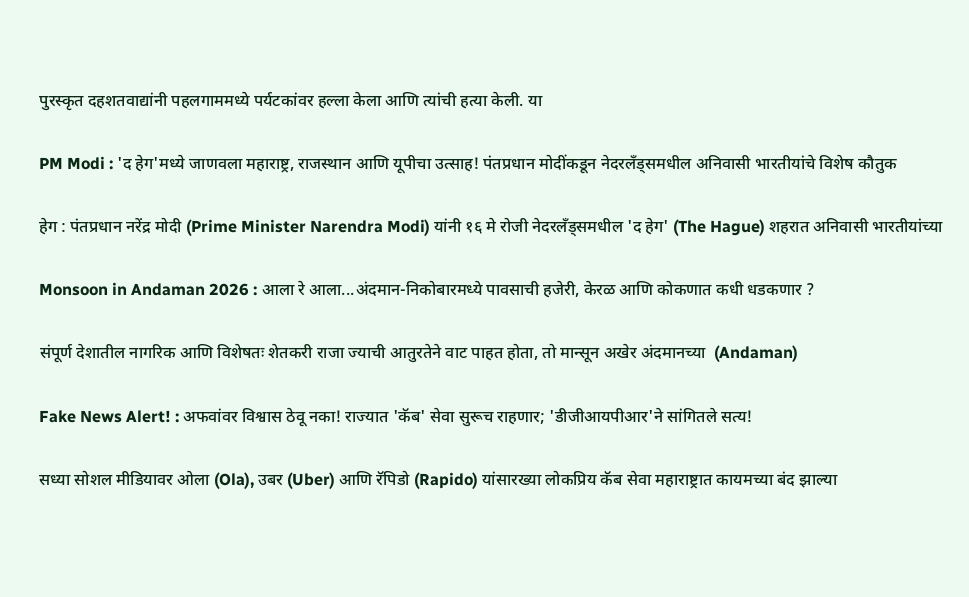पुरस्कृत दहशतवाद्यांनी पहलगाममध्ये पर्यटकांवर हल्ला केला आणि त्यांची हत्या केली. या

PM Modi : 'द हेग'मध्ये जाणवला महाराष्ट्र, राजस्थान आणि यूपीचा उत्साह! पंतप्रधान मोदींकडून नेदरलँड्समधील अनिवासी भारतीयांचे विशेष कौतुक

हेग : पंतप्रधान नरेंद्र मोदी (Prime Minister Narendra Modi) यांनी १६ मे रोजी नेदरलँड्समधील 'द हेग' (The Hague) शहरात अनिवासी भारतीयांच्या

Monsoon in Andaman 2026 : आला रे आला...अंदमान-निकोबारमध्ये पावसाची हजेरी, केरळ आणि कोकणात कधी धडकणार ?

संपूर्ण देशातील नागरिक आणि विशेषतः शेतकरी राजा ज्याची आतुरतेने वाट पाहत होता, तो मान्सून अखेर अंदमानच्या  (Andaman)

Fake News Alert! : अफवांवर विश्वास ठेवू नका! राज्यात 'कॅब' सेवा सुरूच राहणार; 'डीजीआयपीआर'ने सांगितले सत्य!

सध्या सोशल मीडियावर ओला (Ola), उबर (Uber) आणि रॅपिडो (Rapido) यांसारख्या लोकप्रिय कॅब सेवा महाराष्ट्रात कायमच्या बंद झाल्या